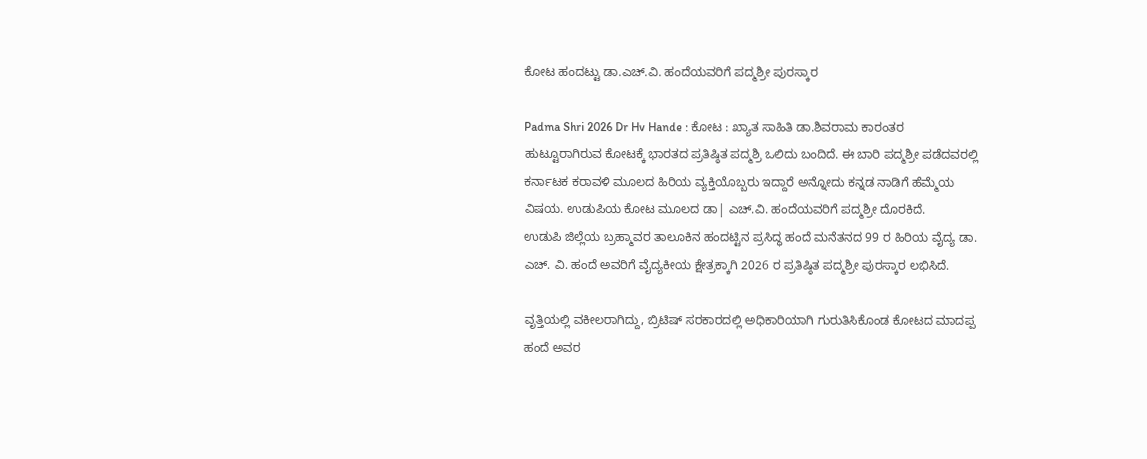ಕೋಟ ಹಂದಟ್ಟು ಡಾ.ಎಚ್.ವಿ. ಹಂದೆಯವರಿಗೆ ಪದ್ಮಶ್ರೀ ಪುರಸ್ಕಾರ

Padma Shri 2026 Dr Hv Hande : ಕೋಟ : ಖ್ಯಾತ ಸಾಹಿತಿ ಡಾ.ಶಿವರಾಮ ಕಾರಂತರ ಹುಟ್ಟೂರಾಗಿರುವ ಕೋಟಕ್ಕೆ ಭಾರತದ ಪ್ರತಿಷ್ಠಿತ ಪದ್ಮಶ್ರಿ ಒಲಿದು ಬಂದಿದೆ. ಈ ಬಾರಿ ಪದ್ಮಶ್ರೀ ಪಡೆದವರಲ್ಲಿ ಕರ್ನಾಟಕ ಕರಾವಳಿ ಮೂಲದ ಹಿರಿಯ ವ್ಯಕ್ತಿಯೊಬ್ಬರು ಇದ್ದಾರೆ ಅನ್ನೋದು ಕನ್ನಡ ನಾಡಿಗೆ ಹೆಮ್ಮೆಯ ವಿಷಯ. ಉಡುಪಿಯ ಕೋಟ ಮೂಲದ ಡಾ| ಎಚ್.ವಿ. ಹಂದೆಯವರಿಗೆ ಪದ್ಮಶ್ರೀ ದೊರಕಿದೆ.
ಉಡುಪಿ ಜಿಲ್ಲೆಯ ಬ್ರಹ್ಮಾವರ ತಾಲೂಕಿನ ಹಂದಟ್ಟಿನ ಪ್ರಸಿದ್ಧ ಹಂದೆ ಮನೆತನದ 99 ರ ಹಿರಿಯ ವೈದ್ಯ ಡಾ. ಎಚ್. ವಿ. ಹಂದೆ ಅವರಿಗೆ ವೈದ್ಯಕೀಯ ಕ್ಷೇತ್ರಕ್ಕಾಗಿ 2026 ರ ಪ್ರತಿಷ್ಠಿತ ಪದ್ಮಶ್ರೀ ಪುರಸ್ಕಾರ ಲಭಿಸಿದೆ.

ವೃತ್ತಿಯಲ್ಲಿ ವಕೀಲರಾಗಿದ್ದು, ಬ್ರಿಟಿಷ್ ಸರಕಾರದಲ್ಲಿ ಅಧಿಕಾರಿಯಾಗಿ ಗುರುತಿಸಿಕೊಂಡ ಕೋಟದ ಮಾದಪ್ಪ ಹಂದೆ ಅವರ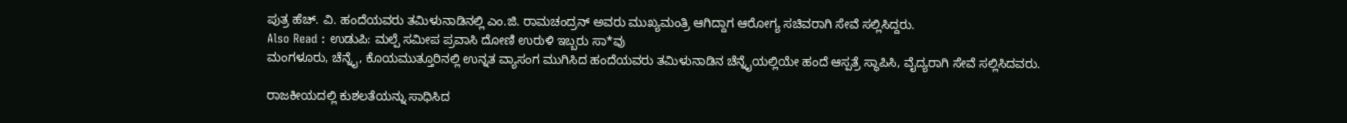ಪುತ್ರ ಹೆಚ್. ವಿ. ಹಂದೆಯವರು ತಮಿಳುನಾಡಿನಲ್ಲಿ ಎಂ.ಜಿ. ರಾಮಚಂದ್ರನ್ ಅವರು ಮುಖ್ಯಮಂತ್ರಿ ಆಗಿದ್ದಾಗ ಆರೋಗ್ಯ ಸಚಿವರಾಗಿ ಸೇವೆ ಸಲ್ಲಿಸಿದ್ದರು.
Also Read : ಉಡುಪಿ: ಮಲ್ಪೆ ಸಮೀಪ ಪ್ರವಾಸಿ ದೋಣಿ ಉರುಳಿ ಇಬ್ಬರು ಸಾ*ವು
ಮಂಗಳೂರು, ಚೆನ್ನೈ, ಕೊಯಮುತ್ತೂರಿನಲ್ಲಿ ಉನ್ನತ ವ್ಯಾಸಂಗ ಮುಗಿಸಿದ ಹಂದೆಯವರು ತಮಿಳುನಾಡಿನ ಚೆನ್ನೈಯಲ್ಲಿಯೇ ಹಂದೆ ಆಸ್ಪತ್ರೆ ಸ್ಥಾಪಿಸಿ, ವೈದ್ಯರಾಗಿ ಸೇವೆ ಸಲ್ಲಿಸಿದವರು.

ರಾಜಕೀಯದಲ್ಲಿ ಕುಶಲತೆಯನ್ನು ಸಾಧಿಸಿದ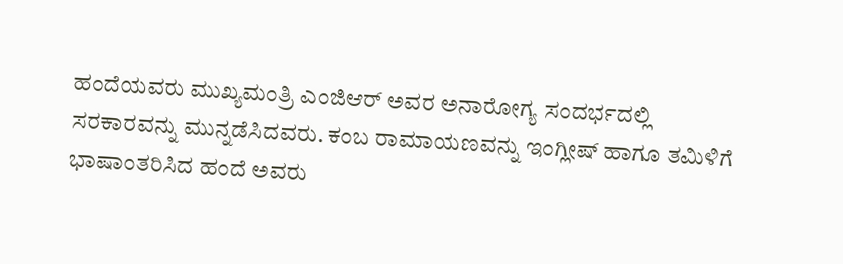ಹಂದೆಯವರು ಮುಖ್ಯಮಂತ್ರಿ ಎಂಜಿಆರ್ ಅವರ ಅನಾರೋಗ್ಯ ಸಂದರ್ಭದಲ್ಲಿ ಸರಕಾರವನ್ನು ಮುನ್ನಡೆಸಿದವರು. ಕಂಬ ರಾಮಾಯಣವನ್ನು ಇಂಗ್ಲೀಷ್ ಹಾಗೂ ತಮಿಳಿಗೆ ಭಾಷಾಂತರಿಸಿದ ಹಂದೆ ಅವರು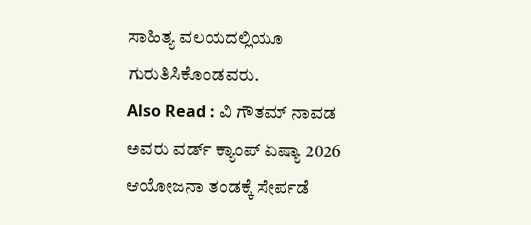ಸಾಹಿತ್ಯ ವಲಯದಲ್ಲಿಯೂ ಗುರುತಿಸಿಕೊಂಡವರು.
Also Read : ವಿ ಗೌತಮ್ ನಾವಡ ಅವರು ವರ್ಡ್ ಕ್ಯಾಂಪ್ ಏಷ್ಯಾ 2026 ಆಯೋಜನಾ ತಂಡಕ್ಕೆ ಸೇರ್ಪಡೆ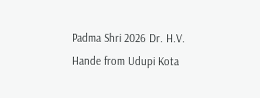Padma Shri 2026 Dr. H.V. Hande from Udupi Kota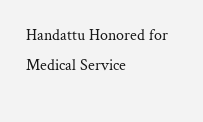Handattu Honored for Medical Service